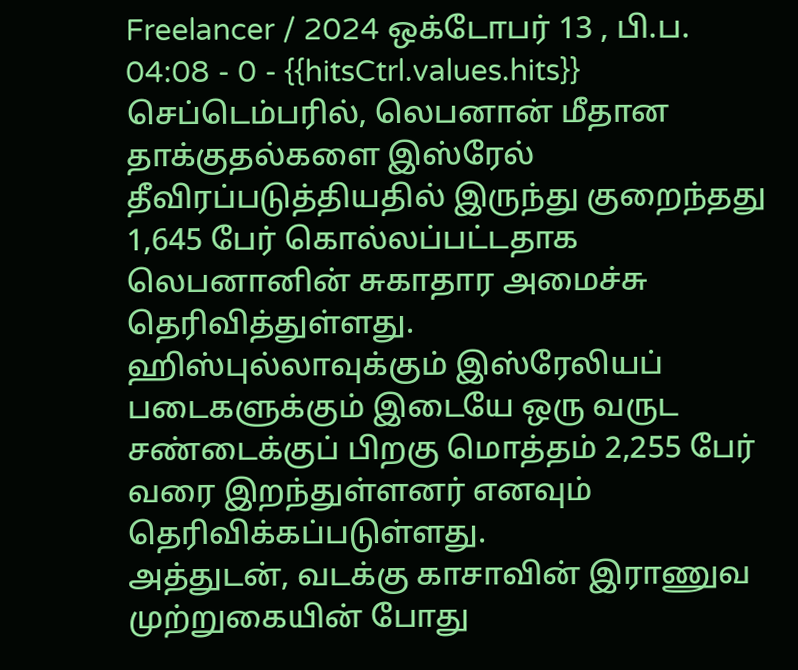Freelancer / 2024 ஒக்டோபர் 13 , பி.ப. 04:08 - 0 - {{hitsCtrl.values.hits}}
செப்டெம்பரில், லெபனான் மீதான தாக்குதல்களை இஸ்ரேல் தீவிரப்படுத்தியதில் இருந்து குறைந்தது 1,645 பேர் கொல்லப்பட்டதாக லெபனானின் சுகாதார அமைச்சு தெரிவித்துள்ளது.
ஹிஸ்புல்லாவுக்கும் இஸ்ரேலியப் படைகளுக்கும் இடையே ஒரு வருட சண்டைக்குப் பிறகு மொத்தம் 2,255 பேர் வரை இறந்துள்ளனர் எனவும் தெரிவிக்கப்படுள்ளது.
அத்துடன், வடக்கு காசாவின் இராணுவ முற்றுகையின் போது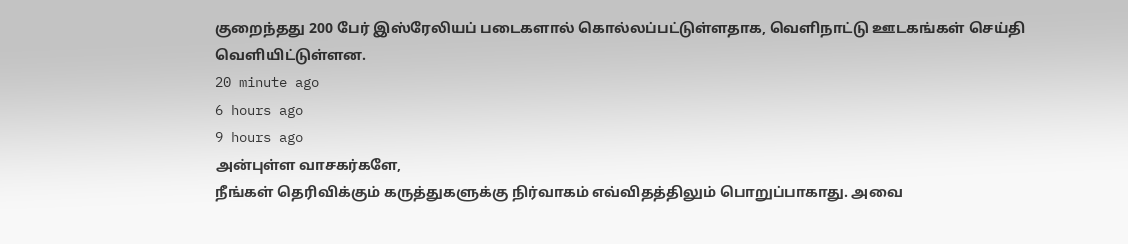குறைந்தது 200 பேர் இஸ்ரேலியப் படைகளால் கொல்லப்பட்டுள்ளதாக, வெளிநாட்டு ஊடகங்கள் செய்தி வெளியிட்டுள்ளன.
20 minute ago
6 hours ago
9 hours ago
அன்புள்ள வாசகர்களே,
நீங்கள் தெரிவிக்கும் கருத்துகளுக்கு நிர்வாகம் எவ்விதத்திலும் பொறுப்பாகாது. அவை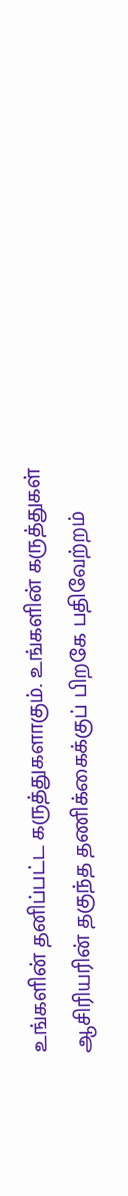உங்களின் தனிப்பட்ட கருத்துகளாகும். உங்களின் கருத்துகள் ஆசிரியரின் தகுந்த தணிக்கைக்குப் பிறகே பதிவேற்றம்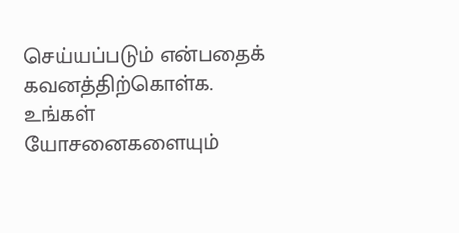செய்யப்படும் என்பதைக் கவனத்திற்கொள்க. உங்கள் யோசனைகளையும்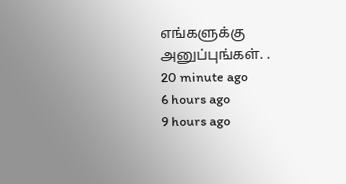எங்களுக்கு அனுப்புங்கள். .
20 minute ago
6 hours ago
9 hours ago